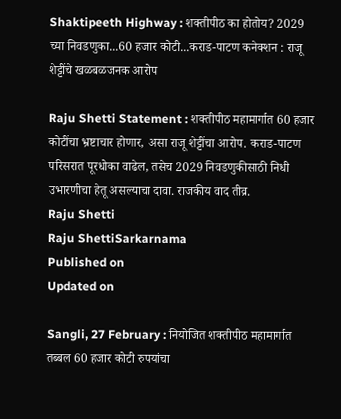Shaktipeeth Highway : शक्तीपीठ का होतोय? 2029 च्या निवडणुका...60 हजार कोटी...कराड-पाटण कनेक्शन : राजू शेट्टींचे खळबळजनक आरोप

Raju Shetti Statement : शक्तीपीठ महामार्गात 60 हजार कोटींचा भ्रष्टाचार होणार, असा राजू शेट्टींचा आरोप. कराड-पाटण परिसरात पूरधोका वाढेल, तसेच 2029 निवडणुकीसाठी निधी उभारणीचा हेतू असल्याचा दावा. राजकीय वाद तीव्र.
Raju Shetti
Raju ShettiSarkarnama
Published on
Updated on

Sangli, 27 February : नियोजित शक्तीपीठ महामार्गात तब्बल 60 हजार कोटी रुपयांचा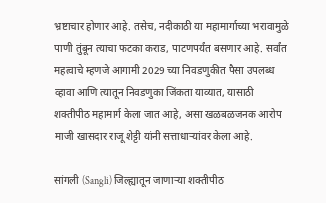भ्रष्टाचार होणार आहे. तसेच, नदीकाठी या महामार्गाच्या भरावामुळे पाणी तुंबून त्याचा फटका कराड, पाटणपर्यंत बसणार आहे. सर्वांत महत्वाचे म्हणजे आगामी 2029 च्या निवडणुकीत पैसा उपलब्ध व्हावा आणि त्यातून निवडणुका जिंकता याव्यात, यासाठी शक्तीपीठ महामार्ग केला जात आहे, असा खळबळजनक आरोप माजी खासदार राजू शेट्टी यांनी सत्ताधाऱ्यांवर केला आहे.

सांगली (Sangli) जिल्ह्यातून जाणाऱ्या शक्तीपीठ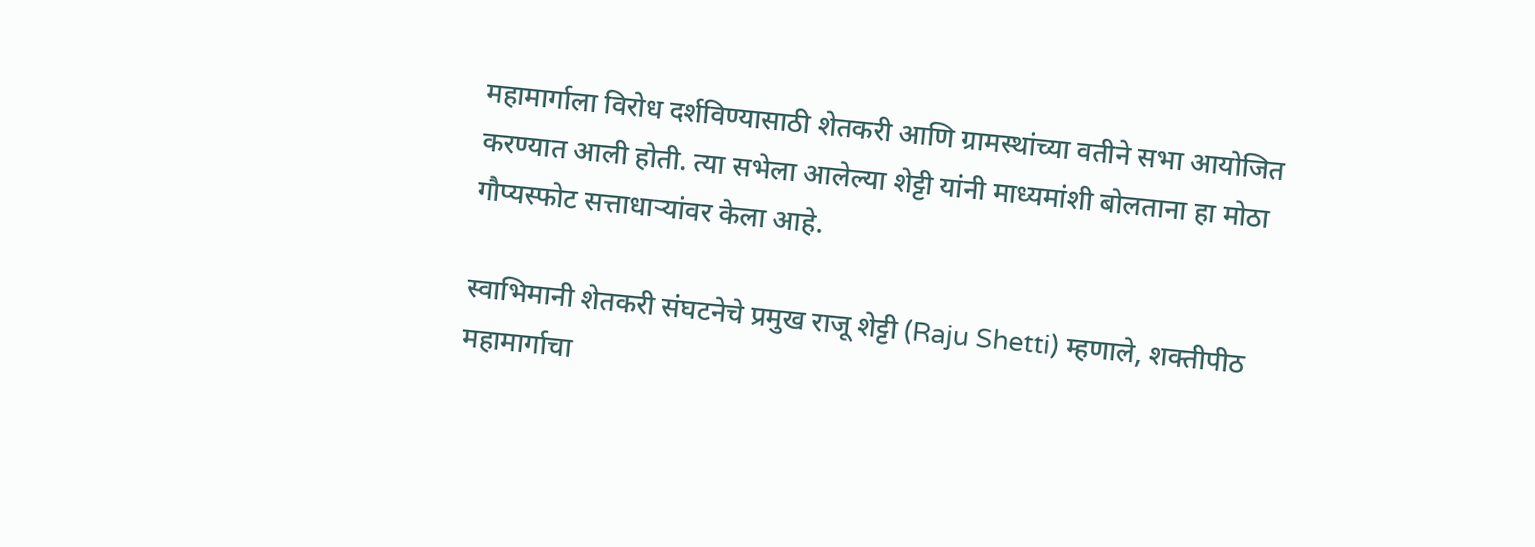महामार्गाला विरोध दर्शविण्यासाठी शेतकरी आणि ग्रामस्थांच्या वतीने सभा आयोजित करण्यात आली होती. त्या सभेला आलेल्या शेट्टी यांनी माध्यमांशी बोलताना हा मोठा गौप्यस्फोट सत्ताधाऱ्यांवर केला आहे.

स्वाभिमानी शेतकरी संघटनेचे प्रमुख राजू शेट्टी (Raju Shetti) म्हणाले, शक्तीपीठ महामार्गाचा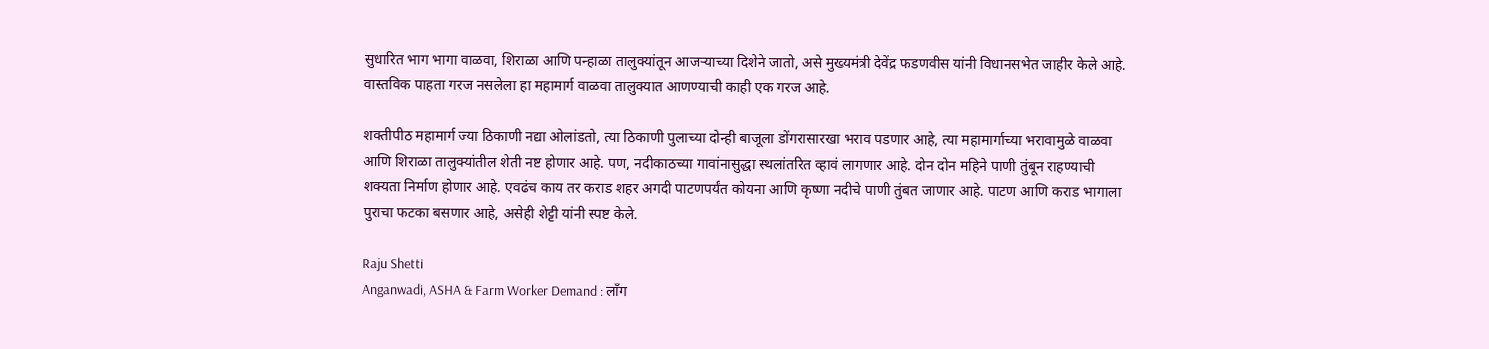सुधारित भाग भागा वाळवा, शिराळा आणि पन्हाळा तालुक्यांतून आजऱ्याच्या दिशेने जातो, असे मुख्यमंत्री देवेंद्र फडणवीस यांनी विधानसभेत जाहीर केले आहे. वास्तविक पाहता गरज नसलेला हा महामार्ग वाळवा तालुक्यात आणण्याची काही एक गरज आहे.

शक्तीपीठ महामार्ग ज्या ठिकाणी नद्या ओलांडतो, त्या ठिकाणी पुलाच्या दोन्ही बाजूला डोंगरासारखा भराव पडणार आहे, त्या महामार्गाच्या भरावामुळे वाळवा आणि शिराळा तालुक्यांतील शेती नष्ट होणार आहे. पण, नदीकाठच्या गावांनासुद्धा स्थलांतरित व्हावं लागणार आहे. दोन दोन महिने पाणी तुंबून राहण्याची शक्यता निर्माण होणार आहे. एवढंच काय तर कराड शहर अगदी पाटणपर्यंत कोयना आणि कृष्णा नदीचे पाणी तुंबत जाणार आहे. पाटण आणि कराड भागाला पुराचा फटका बसणार आहे, असेही शेट्टी यांनी स्पष्ट केले.

Raju Shetti
Anganwadi, ASHA & Farm Worker Demand : लाँग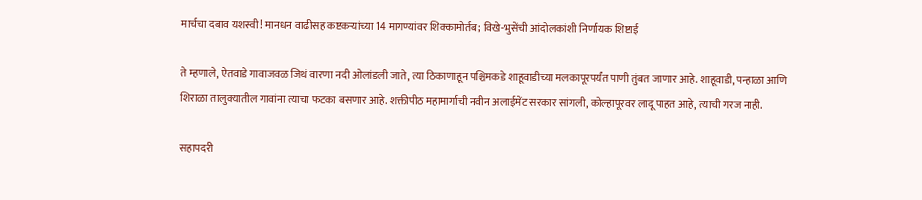मार्चचा दबाव यशस्वी! मानधन वाढीसह कष्टकऱ्यांच्या 14 मागण्यांवर शिक्कामोर्तब; विखे-भुसेंची आंदोलकांशी निर्णायक शिष्टाई

ते म्हणाले, ऐतवाडे गावाजवळ जिथं वारणा नदी ओलांडली जाते, त्या ठिकाणाहून पश्चिमकडे शाहूवाडीच्या मलकापूरपर्यंत पाणी तुंबत जाणार आहे. शाहूवाडी, पन्हाळा आणि शिराळा तालुक्यातील गावांना त्याचा फटका बसणार आहे. शक्तीपीठ महामार्गाची नवीन अलाईमेंट सरकार सांगली, कोल्हापूरवर लादू पाहत आहे, त्याची गरज नाही.

सहापदरी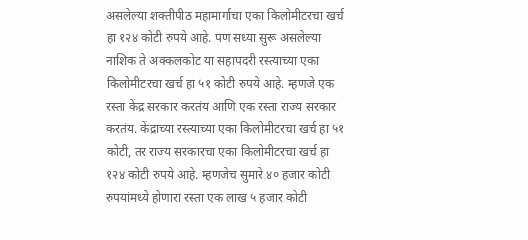असलेल्या शक्तीपीठ महामार्गाचा एका किलोमीटरचा खर्च हा १२४ कोटी रुपये आहे. पण सध्या सुरू असलेल्या नाशिक ते अक्कलकोट या सहापदरी रस्त्याच्या एका किलोमीटरचा खर्च हा ५१ कोटी रुपये आहे. म्हणजे एक रस्ता केंद्र सरकार करतंय आणि एक रस्ता राज्य सरकार करतंय. केंद्राच्या रस्त्याच्या एका किलोमीटरचा खर्च हा ५१ कोटी, तर राज्य सरकारचा एका किलोमीटरचा खर्च हा १२४ कोटी रुपये आहे. म्हणजेच सुमारे ४० हजार कोटी रुपयांमध्ये होणारा रस्ता एक लाख ५ हजार कोटी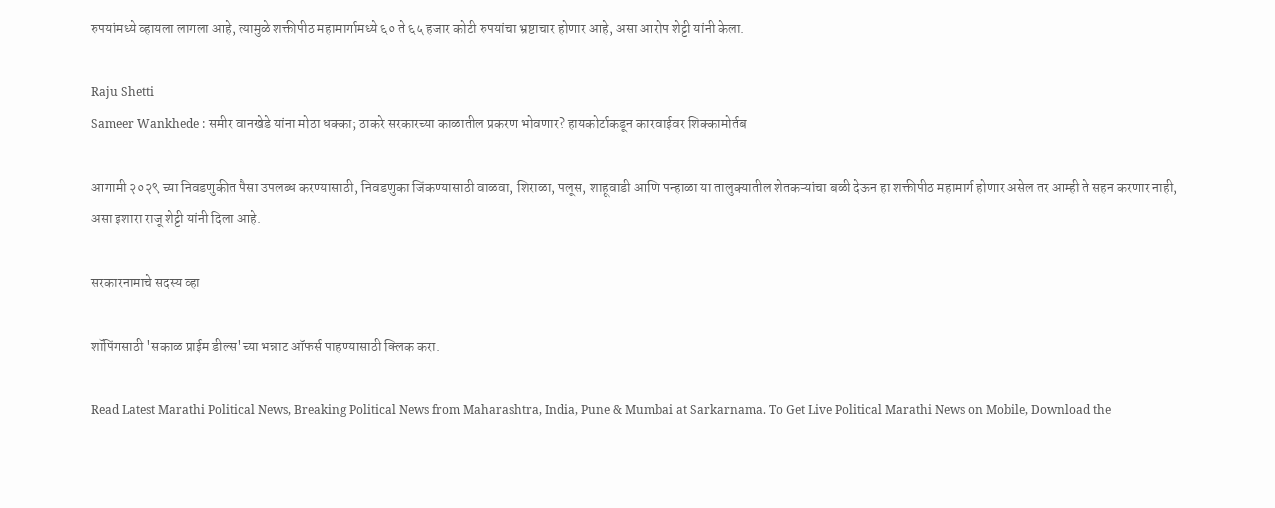रुपयांमध्ये व्हायला लागला आहे, त्यामुळे शक्तीपीठ महामार्गामध्ये ६० ते ६५ हजार कोटी रुपयांचा भ्रष्टाचार होणार आहे, असा आरोप शेट्टी यांनी केला.

Raju Shetti
Sameer Wankhede : समीर वानखेडे यांना मोठा धक्का; ठाकरे सरकारच्या काळातील प्रकरण भोवणार? हायकोर्टाकडून कारवाईवर शिक्कामोर्तब

आगामी २०२९ च्या निवडणुकीत पैसा उपलब्ध करण्यासाठी, निवडणुका जिंकण्यासाठी वाळवा, शिराळा, पलूस, शाहूवाडी आणि पन्हाळा या तालुक्यातील शेतकऱ्यांचा बळी देऊन हा शक्तीपीठ महामार्ग होणार असेल तर आम्ही ते सहन करणार नाही, असा इशारा राजू शेट्टी यांनी दिला आहे.

सरकारनामाचे सदस्य व्हा

शॉपिंगसाठी 'सकाळ प्राईम डील्स'च्या भन्नाट ऑफर्स पाहण्यासाठी क्लिक करा.

Read Latest Marathi Political News, Breaking Political News from Maharashtra, India, Pune & Mumbai at Sarkarnama. To Get Live Political Marathi News on Mobile, Download the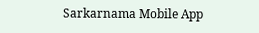Sarkarnama Mobile App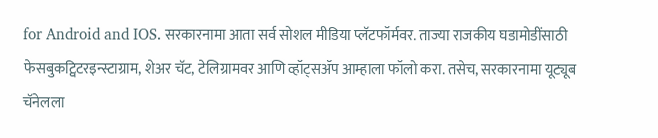for Android and IOS. सरकारनामा आता सर्व सोशल मीडिया प्लॅटफॉर्मवर. ताज्या राजकीय घडामोडींसाठी फेसबुकट्विटरइन्स्टाग्राम, शेअर चॅट, टेलिग्रामवर आणि व्हॉट्सॲप आम्हाला फॉलो करा. तसेच, सरकारनामा यूट्यूब चॅनेलला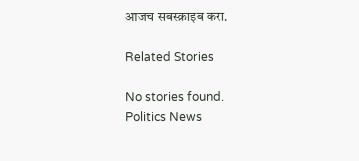आजच सबस्क्राइब करा.

Related Stories

No stories found.
Politics News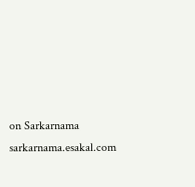on Sarkarnama
sarkarnama.esakal.com